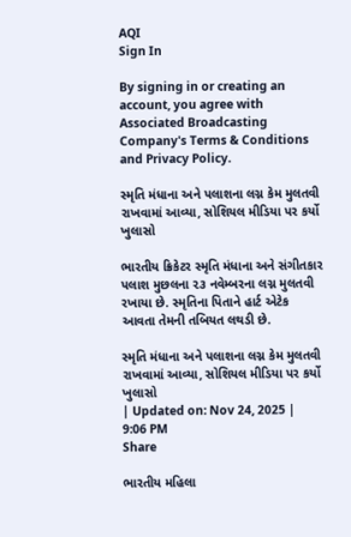AQI
Sign In

By signing in or creating an account, you agree with Associated Broadcasting Company's Terms & Conditions and Privacy Policy.

સ્મૃતિ મંધાના અને પલાશના લગ્ન કેમ મુલતવી રાખવામાં આવ્યા, સોશિયલ મીડિયા પર કર્યો ખુલાસો

ભારતીય ક્રિકેટર સ્મૃતિ મંધાના અને સંગીતકાર પલાશ મુછલના ૨૩ નવેમ્બરના લગ્ન મુલતવી રખાયા છે. સ્મૃતિના પિતાને હાર્ટ એટેક આવતા તેમની તબિયત લથડી છે.

સ્મૃતિ મંધાના અને પલાશના લગ્ન કેમ મુલતવી રાખવામાં આવ્યા, સોશિયલ મીડિયા પર કર્યો ખુલાસો
| Updated on: Nov 24, 2025 | 9:06 PM
Share

ભારતીય મહિલા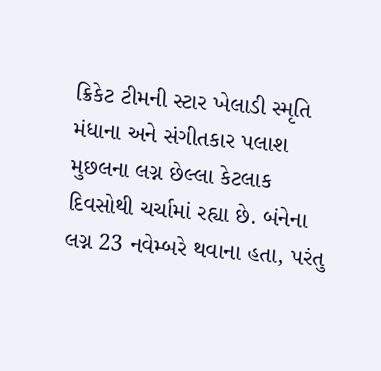ક્રિકેટ ટીમની સ્ટાર ખેલાડી સ્મૃતિ મંધાના અને સંગીતકાર પલાશ મુછલના લગ્ન છેલ્લા કેટલાક દિવસોથી ચર્ચામાં રહ્યા છે. બંનેના લગ્ન 23 નવેમ્બરે થવાના હતા, પરંતુ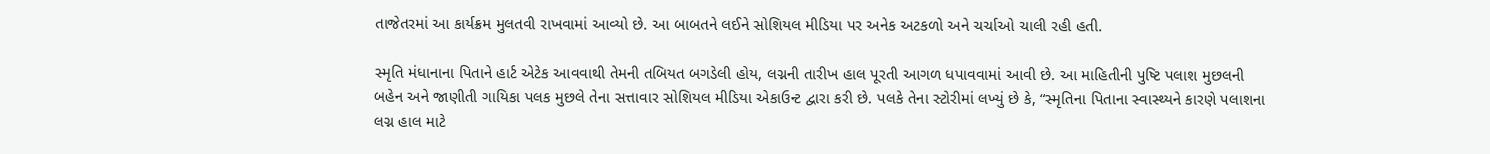તાજેતરમાં આ કાર્યક્રમ મુલતવી રાખવામાં આવ્યો છે. આ બાબતને લઈને સોશિયલ મીડિયા પર અનેક અટકળો અને ચર્ચાઓ ચાલી રહી હતી.

સ્મૃતિ મંધાનાના પિતાને હાર્ટ એટેક આવવાથી તેમની તબિયત બગડેલી હોય, લગ્નની તારીખ હાલ પૂરતી આગળ ધપાવવામાં આવી છે. આ માહિતીની પુષ્ટિ પલાશ મુછલની બહેન અને જાણીતી ગાયિકા પલક મુછલે તેના સત્તાવાર સોશિયલ મીડિયા એકાઉન્ટ દ્વારા કરી છે. પલકે તેના સ્ટોરીમાં લખ્યું છે કે, “સ્મૃતિના પિતાના સ્વાસ્થ્યને કારણે પલાશના લગ્ન હાલ માટે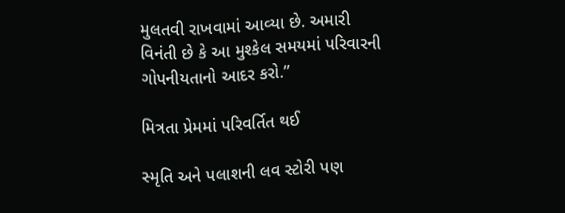મુલતવી રાખવામાં આવ્યા છે. અમારી વિનંતી છે કે આ મુશ્કેલ સમયમાં પરિવારની ગોપનીયતાનો આદર કરો.”

મિત્રતા પ્રેમમાં પરિવર્તિત થઈ

સ્મૃતિ અને પલાશની લવ સ્ટોરી પણ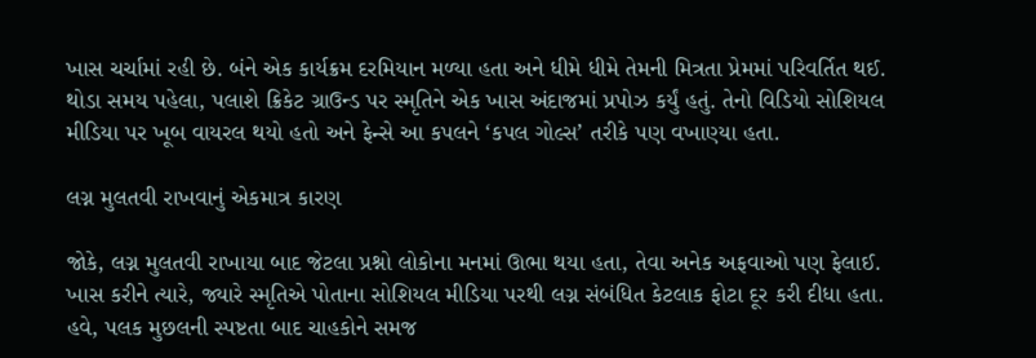ખાસ ચર્ચામાં રહી છે. બંને એક કાર્યક્રમ દરમિયાન મળ્યા હતા અને ધીમે ધીમે તેમની મિત્રતા પ્રેમમાં પરિવર્તિત થઈ. થોડા સમય પહેલા, પલાશે ક્રિકેટ ગ્રાઉન્ડ પર સ્મૃતિને એક ખાસ અંદાજમાં પ્રપોઝ કર્યું હતું. તેનો વિડિયો સોશિયલ મીડિયા પર ખૂબ વાયરલ થયો હતો અને ફેન્સે આ કપલને ‘કપલ ગોલ્સ’ તરીકે પણ વખાણ્યા હતા.

લગ્ન મુલતવી રાખવાનું એકમાત્ર કારણ

જોકે, લગ્ન મુલતવી રાખાયા બાદ જેટલા પ્રશ્નો લોકોના મનમાં ઊભા થયા હતા, તેવા અનેક અફવાઓ પણ ફેલાઈ. ખાસ કરીને ત્યારે, જ્યારે સ્મૃતિએ પોતાના સોશિયલ મીડિયા પરથી લગ્ન સંબંધિત કેટલાક ફોટા દૂર કરી દીધા હતા. હવે, પલક મુછલની સ્પષ્ટતા બાદ ચાહકોને સમજ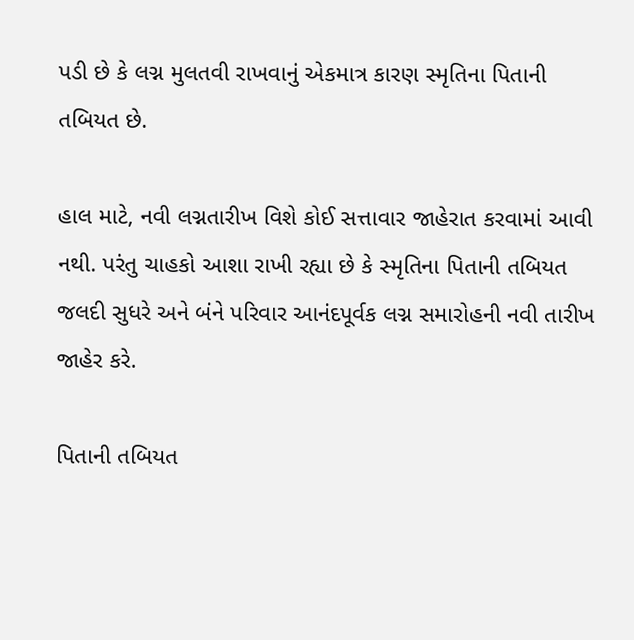પડી છે કે લગ્ન મુલતવી રાખવાનું એકમાત્ર કારણ સ્મૃતિના પિતાની તબિયત છે.

હાલ માટે, નવી લગ્નતારીખ વિશે કોઈ સત્તાવાર જાહેરાત કરવામાં આવી નથી. પરંતુ ચાહકો આશા રાખી રહ્યા છે કે સ્મૃતિના પિતાની તબિયત જલદી સુધરે અને બંને પરિવાર આનંદપૂર્વક લગ્ન સમારોહની નવી તારીખ જાહેર કરે.

પિતાની તબિયત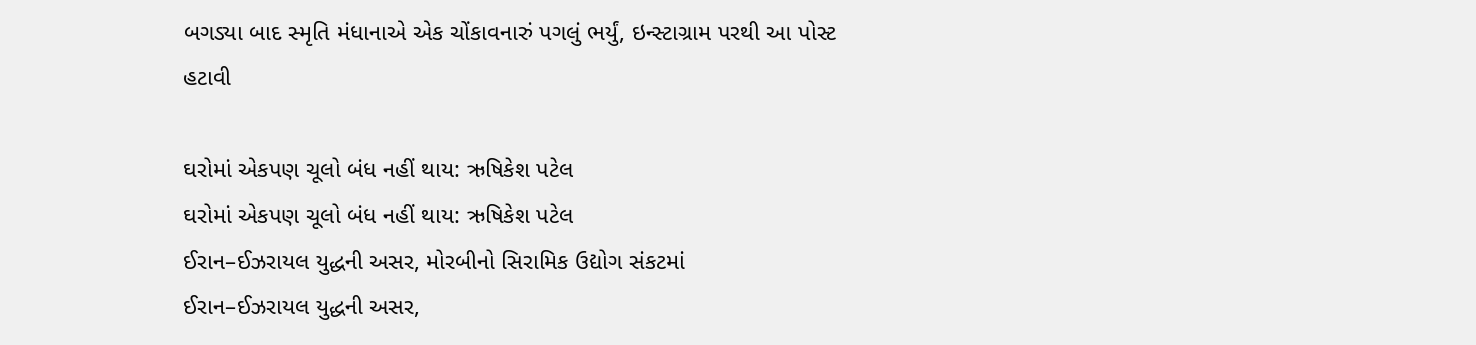બગડ્યા બાદ સ્મૃતિ મંધાનાએ એક ચોંકાવનારું પગલું ભર્યું, ઇન્સ્ટાગ્રામ પરથી આ પોસ્ટ હટાવી

ઘરોમાં એકપણ ચૂલો બંધ નહીં થાય: ઋષિકેશ પટેલ
ઘરોમાં એકપણ ચૂલો બંધ નહીં થાય: ઋષિકેશ પટેલ
ઈરાન–ઈઝરાયલ યુદ્ધની અસર, મોરબીનો સિરામિક ઉદ્યોગ સંકટમાં
ઈરાન–ઈઝરાયલ યુદ્ધની અસર,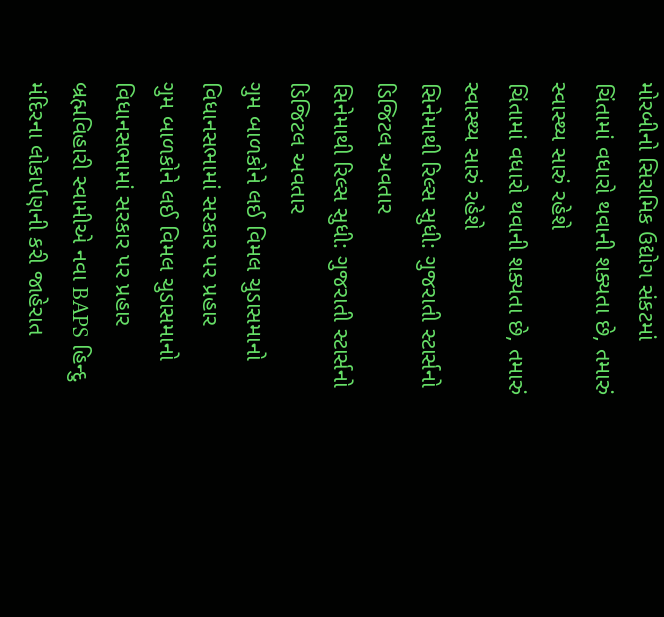મોરબીનો સિરામિક ઉદ્યોગ સંકટમાં
ચિંતામાં વધારો થવાની શક્યતા છે, તમારું સ્વાસ્થ્ય સારું રહેશે
ચિંતામાં વધારો થવાની શક્યતા છે, તમારું સ્વાસ્થ્ય સારું રહેશે
સિનેમાથી રિલ્સ સુધી: ગુજરાતી સ્ટાર્સનો ડિજિટલ અવતાર
સિનેમાથી રિલ્સ સુધી: ગુજરાતી સ્ટાર્સનો ડિજિટલ અવતાર
ગુમ બાળકોને લઈ વિમલ ચુડાસમાનો વિધાનસભામાં સરકાર પર પ્રહાર
ગુમ બાળકોને લઈ વિમલ ચુડાસમાનો વિધાનસભામાં સરકાર પર પ્રહાર
બ્રહ્મવિહારી સ્વામીએ નવા BAPS હિન્દુ મંદિરના લોકાર્પણની કરી જાહેરાત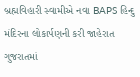બ્રહ્મવિહારી સ્વામીએ નવા BAPS હિન્દુ મંદિરના લોકાર્પણની કરી જાહેરાત
ગુજરાતમાં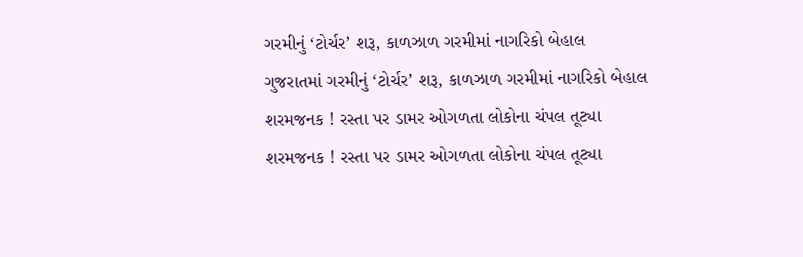ગરમીનું ‘ટોર્ચર’ શરૂ, કાળઝાળ ગરમીમાં નાગરિકો બેહાલ
ગુજરાતમાં ગરમીનું ‘ટોર્ચર’ શરૂ, કાળઝાળ ગરમીમાં નાગરિકો બેહાલ
શરમજનક ! રસ્તા પર ડામર ઓગળતા લોકોના ચંપલ તૂટ્યા
શરમજનક ! રસ્તા પર ડામર ઓગળતા લોકોના ચંપલ તૂટ્યા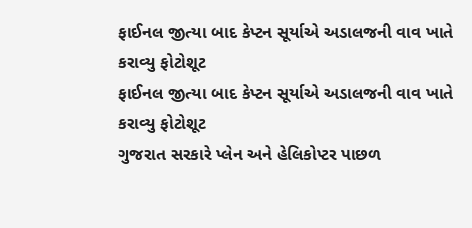ફાઈનલ જીત્યા બાદ કેપ્ટન સૂર્યાએ અડાલજની વાવ ખાતે કરાવ્યુ ફોટોશૂટ
ફાઈનલ જીત્યા બાદ કેપ્ટન સૂર્યાએ અડાલજની વાવ ખાતે કરાવ્યુ ફોટોશૂટ
ગુજરાત સરકારે પ્લેન અને હેલિકોપ્ટર પાછળ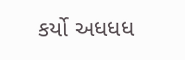કર્યો અધધધ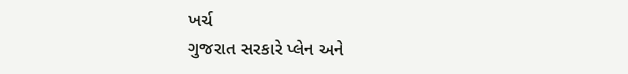ખર્ચ
ગુજરાત સરકારે પ્લેન અને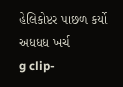હેલિકોપ્ટર પાછળ કર્યો અધધધ ખર્ચ
g clip-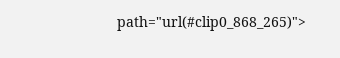path="url(#clip0_868_265)">